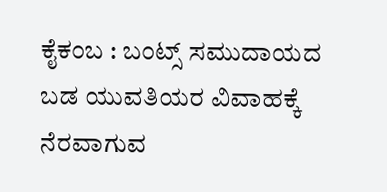ಕೈಕಂಬ : ಬಂಟ್ಸ್ ಸಮುದಾಯದ ಬಡ ಯುವತಿಯರ ವಿವಾಹಕ್ಕೆ ನೆರವಾಗುವ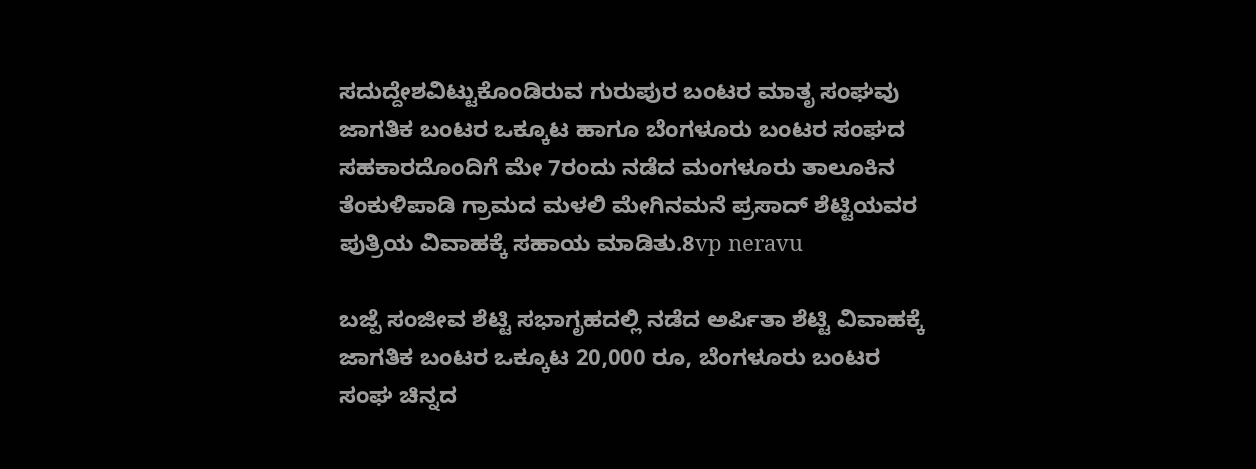ಸದುದ್ದೇಶವಿಟ್ಟುಕೊಂಡಿರುವ ಗುರುಪುರ ಬಂಟರ ಮಾತೃ ಸಂಘವು ಜಾಗತಿಕ ಬಂಟರ ಒಕ್ಕೂಟ ಹಾಗೂ ಬೆಂಗಳೂರು ಬಂಟರ ಸಂಘದ ಸಹಕಾರದೊಂದಿಗೆ ಮೇ 7ರಂದು ನಡೆದ ಮಂಗಳೂರು ತಾಲೂಕಿನ ತೆಂಕುಳಿಪಾಡಿ ಗ್ರಾಮದ ಮಳಲಿ ಮೇಗಿನಮನೆ ಪ್ರಸಾದ್ ಶೆಟ್ಟಿಯವರ ಪುತ್ರಿಯ ವಿವಾಹಕ್ಕೆ ಸಹಾಯ ಮಾಡಿತು.8vp neravu

ಬಜ್ಪೆ ಸಂಜೀವ ಶೆಟ್ಟಿ ಸಭಾಗೃಹದಲ್ಲಿ ನಡೆದ ಅರ್ಪಿತಾ ಶೆಟ್ಟಿ ವಿವಾಹಕ್ಕೆ ಜಾಗತಿಕ ಬಂಟರ ಒಕ್ಕೂಟ 20,000 ರೂ, ಬೆಂಗಳೂರು ಬಂಟರ ಸಂಘ ಚಿನ್ನದ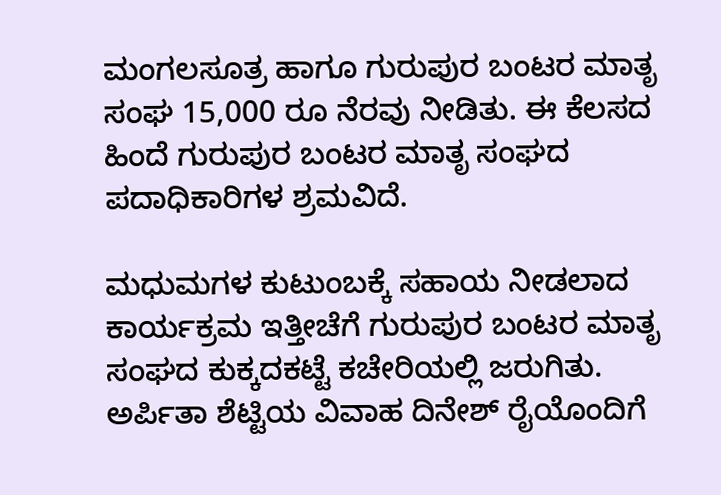ಮಂಗಲಸೂತ್ರ ಹಾಗೂ ಗುರುಪುರ ಬಂಟರ ಮಾತೃ ಸಂಘ 15,000 ರೂ ನೆರವು ನೀಡಿತು. ಈ ಕೆಲಸದ ಹಿಂದೆ ಗುರುಪುರ ಬಂಟರ ಮಾತೃ ಸಂಘದ ಪದಾಧಿಕಾರಿಗಳ ಶ್ರಮವಿದೆ.

ಮಧುಮಗಳ ಕುಟುಂಬಕ್ಕೆ ಸಹಾಯ ನೀಡಲಾದ ಕಾರ್ಯಕ್ರಮ ಇತ್ತೀಚೆಗೆ ಗುರುಪುರ ಬಂಟರ ಮಾತೃ ಸಂಘದ ಕುಕ್ಕದಕಟ್ಟೆ ಕಚೇರಿಯಲ್ಲಿ ಜರುಗಿತು. ಅರ್ಪಿತಾ ಶೆಟ್ಟಿಯ ವಿವಾಹ ದಿನೇಶ್ ರೈಯೊಂದಿಗೆ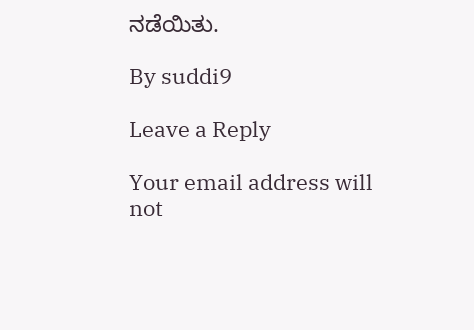ನಡೆಯಿತು.

By suddi9

Leave a Reply

Your email address will not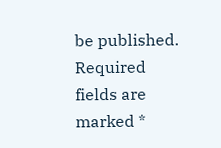be published. Required fields are marked *